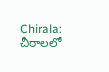Chirala: చీరాలలో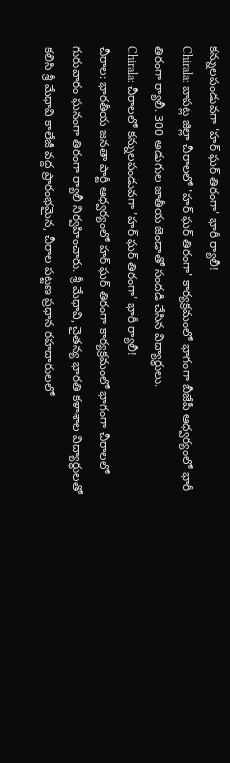కన్నులపండువగా 'హర్ ఘర్ తిరంగా' భారీ ర్యాలీ!
Chirala: బాపట్ల జిల్లా చీరాలలో 'హర్ ఘర్ తిరంగా' కార్యక్రమంలో భాగంగా బీజేపీ ఆధ్వర్యంలో భారీ తిరంగా ర్యాలీ. 300 అడుగుల జాతీయ జెండాతో సందడి చేసిన విద్యార్థులు.
Chirala: చీరాలలో కన్నులపండువగా 'హర్ ఘర్ తిరంగా' భారీ ర్యాలీ!
చీరాల: భారతీయ జనతా పార్టీ ఆధ్వర్యంలో హర్ ఘర్ తిరంగా కార్యక్రమంలో భాగంగా చీరాలలో గురువారం ఘనంగా తిరంగా ర్యాలీ నిర్వహించారు. శ్రీ మేధావి, చైతన్య భారతి కళాశాల విద్యార్థులతో కలిసి శ్రీ మేధావి కాలేజీ వద్ద ప్రారంభమైన, చీరాల పట్టణ ప్రధాన రహదారులలో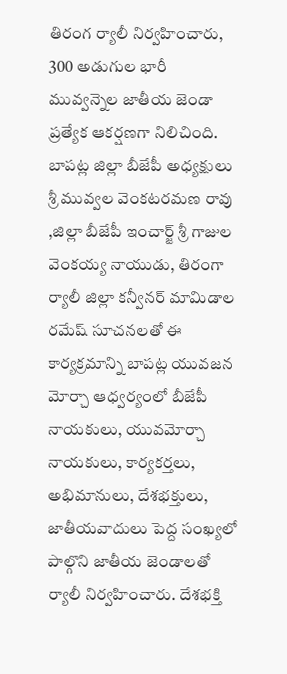తిరంగ ర్యాలీ నిర్వహించారు, 300 అడుగుల భారీ మువ్వన్నెల జాతీయ జెండా ప్రత్యేక ఆకర్షణగా నిలిచింది.
బాపట్ల జిల్లా బీజేపీ అధ్యక్షులు శ్రీ మువ్వల వెంకటరమణ రావు ,జిల్లా బీజేపీ ఇంచార్జ్ శ్రీ గాజుల వెంకయ్య నాయుడు, తిరంగా ర్యాలీ జిల్లా కన్వీనర్ మామిడాల రమేష్ సూచనలతో ఈ కార్యక్రమాన్ని బాపట్ల యువజన మోర్చా ఆధ్వర్యంలో బీజేపీ నాయకులు, యువమోర్చా నాయకులు, కార్యకర్తలు, అభిమానులు, దేశభక్తులు, జాతీయవాదులు పెద్ద సంఖ్యలో పాల్గొని జాతీయ జెండాలతో ర్యాలీ నిర్వహించారు. దేశభక్తి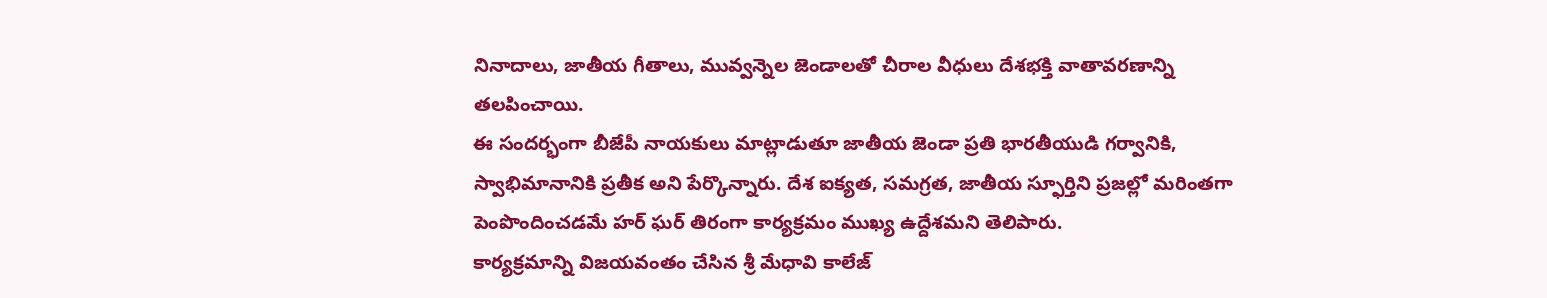నినాదాలు, జాతీయ గీతాలు, మువ్వన్నెల జెండాలతో చీరాల వీధులు దేశభక్తి వాతావరణాన్ని తలపించాయి.
ఈ సందర్భంగా బీజేపీ నాయకులు మాట్లాడుతూ జాతీయ జెండా ప్రతి భారతీయుడి గర్వానికి, స్వాభిమానానికి ప్రతీక అని పేర్కొన్నారు. దేశ ఐక్యత, సమగ్రత, జాతీయ స్ఫూర్తిని ప్రజల్లో మరింతగా పెంపొందించడమే హర్ ఘర్ తిరంగా కార్యక్రమం ముఖ్య ఉద్దేశమని తెలిపారు.
కార్యక్రమాన్ని విజయవంతం చేసిన శ్రీ మేధావి కాలేజ్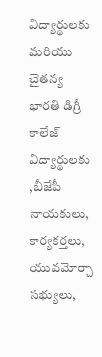విద్యార్థులకు మరియు చైతన్య భారతి డిగ్రీ కాలేజ్ విద్యార్థులకు ,బీజేపీ నాయకులు, కార్యకర్తలు, యువమోర్చా సభ్యులు,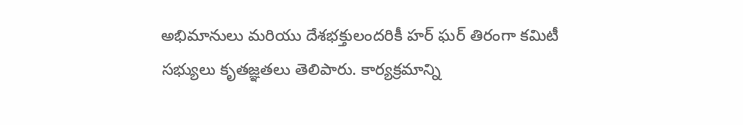అభిమానులు మరియు దేశభక్తులందరికీ హర్ ఘర్ తిరంగా కమిటీ సభ్యులు కృతజ్ఞతలు తెలిపారు. కార్యక్రమాన్ని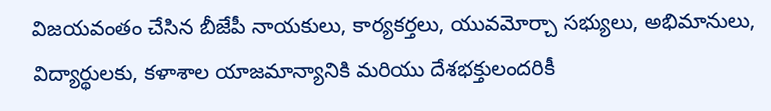విజయవంతం చేసిన బీజేపీ నాయకులు, కార్యకర్తలు, యువమోర్చా సభ్యులు, అభిమానులు, విద్యార్థులకు, కళాశాల యాజమాన్యానికి మరియు దేశభక్తులందరికీ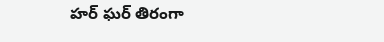హర్ ఘర్ తిరంగా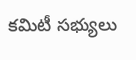కమిటీ సభ్యులు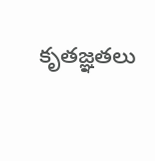కృతజ్ఞతలు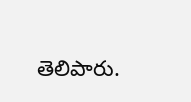తెలిపారు.